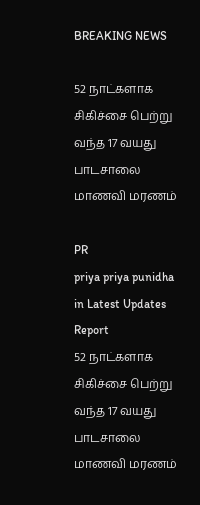BREAKING NEWS

52 நாட்களாக சிகிச்சை பெற்று வந்த 17 வயது பாடசாலை மாணவி மரணம்

PR
priya priya punidha in Latest Updates
Report
52 நாட்களாக சிகிச்சை பெற்று வந்த 17 வயது பாடசாலை மாணவி மரணம்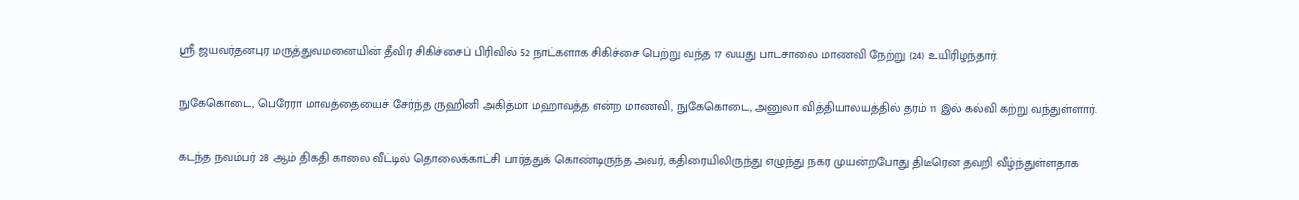ஸ்ரீ ஜயவர்தனபுர மருத்துவமனையின் தீவிர சிகிச்சைப் பிரிவில் 52 நாட்களாக சிகிச்சை பெற்று வந்த 17 வயது பாடசாலை மாணவி நேற்று (24) உயிரிழந்தார்.

நுகேகொடை, பெரேரா மாவத்தையைச் சேர்ந்த ருஹினி அகித்மா மஹாவத்த என்ற மாணவி, நுகேகொடை, அனுலா வித்தியாலயத்தில் தரம் 11 இல் கல்வி கற்று வந்துள்ளார்.

கடந்த நவம்பர் 28 ஆம் திகதி காலை வீட்டில் தொலைக்காட்சி பார்த்துக் கொண்டிருந்த அவர், கதிரையிலிருந்து எழுந்து நகர முயன்றபோது திடீரென தவறி வீழ்ந்துள்ளதாக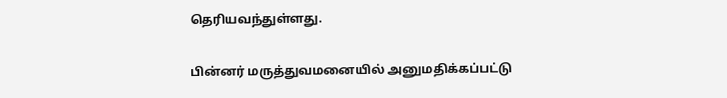தெரியவந்துள்ளது.

பின்னர் மருத்துவமனையில் அனுமதிக்கப்பட்டு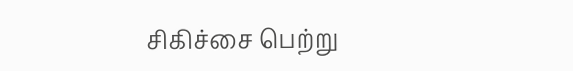சிகிச்சை பெற்று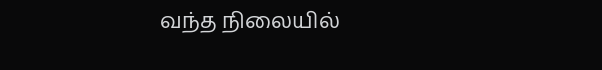வந்த நிலையில்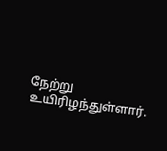நேற்று உயிரிழந்துள்ளார்.